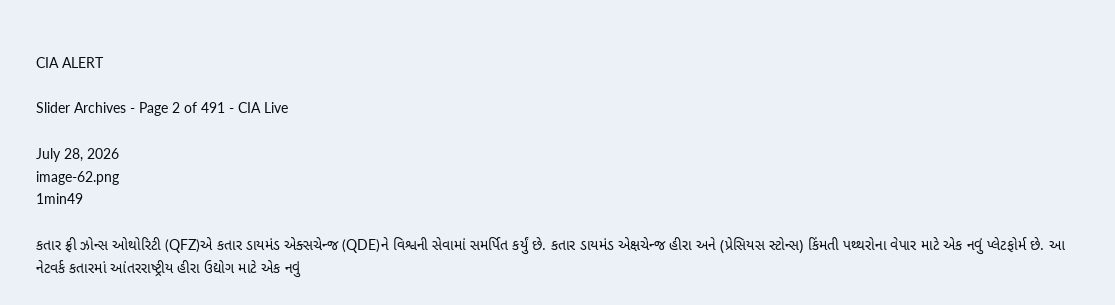CIA ALERT

Slider Archives - Page 2 of 491 - CIA Live

July 28, 2026
image-62.png
1min49

કતાર ફ્રી ઝોન્સ ઓથોરિટી (QFZ)એ કતાર ડાયમંડ એક્સચેન્જ (QDE)ને વિશ્વની સેવામાં સમર્પિત કર્યું છે. કતાર ડાયમંડ એક્ષચેન્જ હીરા અને (પ્રેસિયસ સ્ટોન્સ) કિંમતી પથ્થરોના વેપાર માટે એક નવું પ્લેટફોર્મ છે. આ નેટવર્ક કતારમાં આંતરરાષ્ટ્રીય હીરા ઉદ્યોગ માટે એક નવું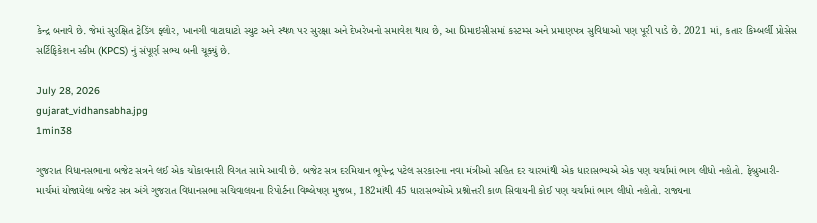કેન્દ્ર બનાવે છે. જેમાં સુરક્ષિત ટ્રેડિંગ ફ્લોર, ખાનગી વાટાઘાટો સ્યુટ અને સ્થળ પર સુરક્ષા અને દેખરેખનો સમાવેશ થાય છે, આ પ્રિમાઇસીસમાં કસ્ટમ્સ અને પ્રમાણપત્ર સુવિધાઓ પણ પૂરી પાડે છે. 2021 માં, કતાર કિમ્બર્લી પ્રોસેસ સર્ટિફિકેશન સ્કીમ (KPCS) નું સંપૂર્ણ સભ્ય બની ચૂક્યું છે.

July 28, 2026
gujarat_vidhansabha.jpg
1min38

ગુજરાત વિધાનસભાના બજેટ સત્રને લઈ એક ચોંકાવનારી વિગત સામે આવી છે. બજેટ સત્ર દરમિયાન ભૂપેન્દ્ર પટેલ સરકારના નવા મંત્રીઓ સહિત દર ચારમાંથી એક ધારાસભ્યએ એક પણ ચર્ચામાં ભાગ લીધો નહોતો. ફેબ્રુઆરી-માર્ચમાં યોજાયેલા બજેટ સત્ર અંગે ગુજરાત વિધાનસભા સચિવાલયના રિપોર્ટના વિશ્લેષણ મુજબ, 182માંથી 45 ધારાસભ્યોએ પ્રશ્નોત્તરી કાળ સિવાયની કોઈ પણ ચર્ચામાં ભાગ લીધો નહોતો. રાજ્યના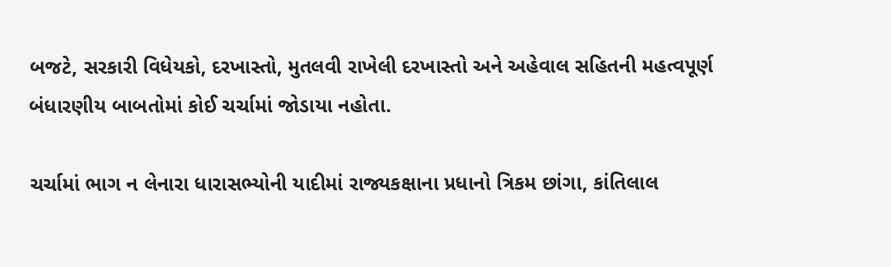બજટે, સરકારી વિધેયકો, દરખાસ્તો, મુતલવી રાખેલી દરખાસ્તો અને અહેવાલ સહિતની મહત્વપૂર્ણ બંધારણીય બાબતોમાં કોઈ ચર્ચામાં જોડાયા નહોતા.

ચર્ચામાં ભાગ ન લેનારા ધારાસભ્યોની યાદીમાં રાજ્યકક્ષાના પ્રધાનો ત્રિકમ છાંગા, કાંતિલાલ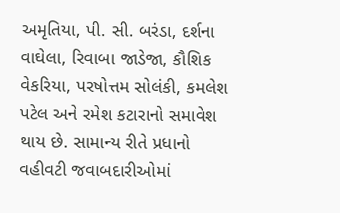અમૃતિયા, પી. સી. બરંડા, દર્શના વાઘેલા, રિવાબા જાડેજા, કૌશિક વેકરિયા, પરષોત્તમ સોલંકી, કમલેશ પટેલ અને રમેશ કટારાનો સમાવેશ થાય છે. સામાન્ય રીતે પ્રધાનો વહીવટી જવાબદારીઓમાં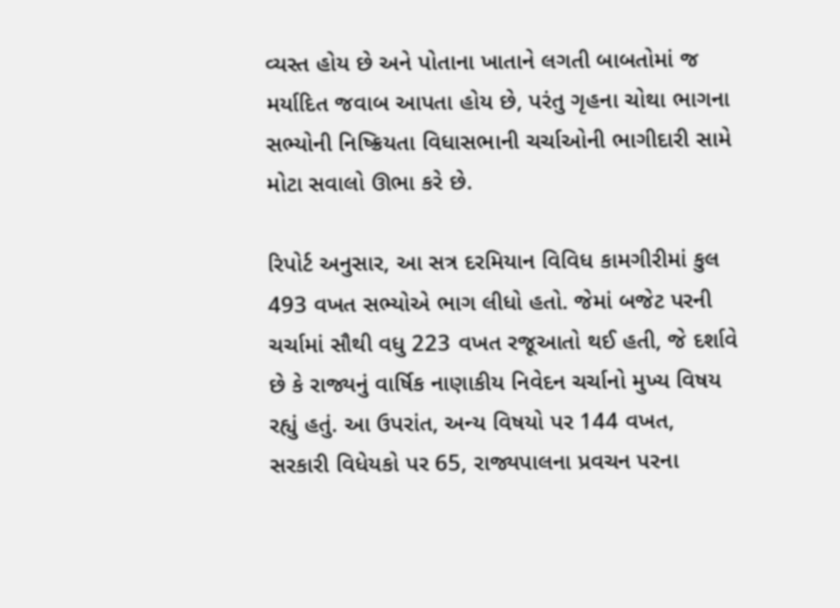વ્યસ્ત હોય છે અને પોતાના ખાતાને લગતી બાબતોમાં જ મર્યાદિત જવાબ આપતા હોય છે, પરંતુ ગૃહના ચોથા ભાગના સભ્યોની નિષ્ક્રિયતા વિધાસભાની ચર્ચાઓની ભાગીદારી સામે મોટા સવાલો ઊભા કરે છે.

રિપોર્ટ અનુસાર, આ સત્ર દરમિયાન વિવિધ કામગીરીમાં કુલ 493 વખત સભ્યોએ ભાગ લીધો હતો. જેમાં બજેટ પરની ચર્ચામાં સૌથી વધુ 223 વખત રજૂઆતો થઈ હતી, જે દર્શાવે છે કે રાજ્યનું વાર્ષિક નાણાકીય નિવેદન ચર્ચાનો મુખ્ય વિષય રહ્યું હતું. આ ઉપરાંત, અન્ય વિષયો પર 144 વખત, સરકારી વિધેયકો પર 65, રાજ્યપાલના પ્રવચન પરના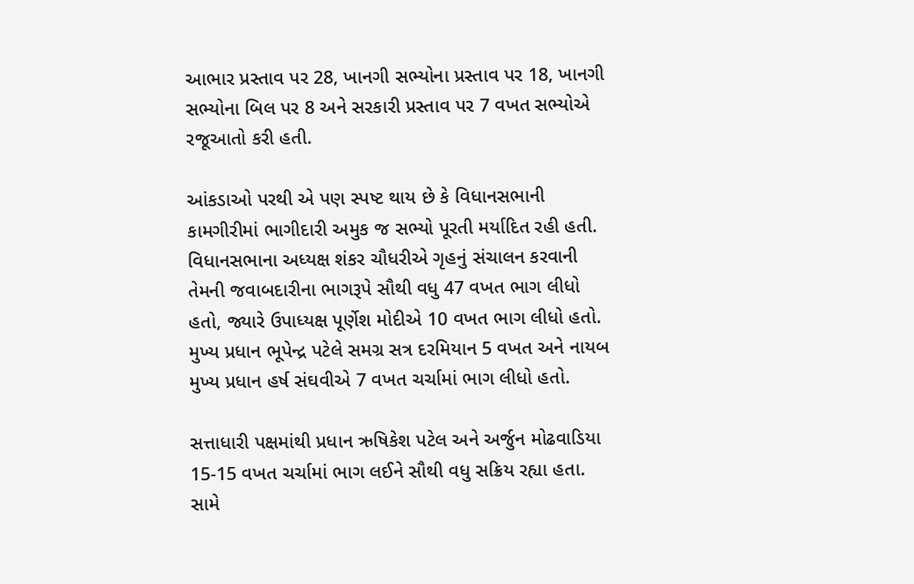આભાર પ્રસ્તાવ પર 28, ખાનગી સભ્યોના પ્રસ્તાવ પર 18, ખાનગી સભ્યોના બિલ પર 8 અને સરકારી પ્રસ્તાવ પર 7 વખત સભ્યોએ રજૂઆતો કરી હતી.

આંકડાઓ પરથી એ પણ સ્પષ્ટ થાય છે કે વિધાનસભાની કામગીરીમાં ભાગીદારી અમુક જ સભ્યો પૂરતી મર્યાદિત રહી હતી. વિધાનસભાના અધ્યક્ષ શંકર ચૌધરીએ ગૃહનું સંચાલન કરવાની તેમની જવાબદારીના ભાગરૂપે સૌથી વધુ 47 વખત ભાગ લીધો હતો, જ્યારે ઉપાધ્યક્ષ પૂર્ણેશ મોદીએ 10 વખત ભાગ લીધો હતો. મુખ્ય પ્રધાન ભૂપેન્દ્ર પટેલે સમગ્ર સત્ર દરમિયાન 5 વખત અને નાયબ મુખ્ય પ્રધાન હર્ષ સંઘવીએ 7 વખત ચર્ચામાં ભાગ લીધો હતો.

સત્તાધારી પક્ષમાંથી પ્રધાન ઋષિકેશ પટેલ અને અર્જુન મોઢવાડિયા 15-15 વખત ચર્ચામાં ભાગ લઈને સૌથી વધુ સક્રિય રહ્યા હતા. સામે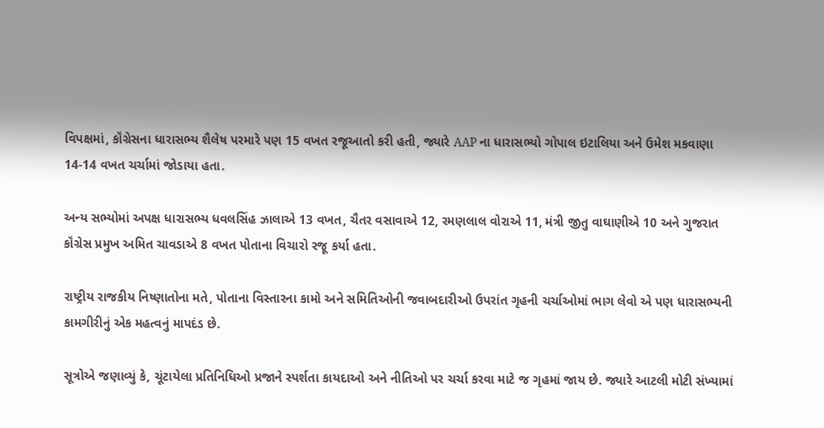વિપક્ષમાં, કૉંગ્રેસના ધારાસભ્ય શૈલેષ પરમારે પણ 15 વખત રજૂઆતો કરી હતી, જ્યારે AAP ના ધારાસભ્યો ગોપાલ ઇટાલિયા અને ઉમેશ મકવાણા 14-14 વખત ચર્ચામાં જોડાયા હતા.

અન્ય સભ્યોમાં અપક્ષ ધારાસભ્ય ધવલસિંહ ઝાલાએ 13 વખત, ચૈતર વસાવાએ 12, રમણલાલ વોરાએ 11, મંત્રી જીતુ વાઘાણીએ 10 અને ગુજરાત કૉંગ્રેસ પ્રમુખ અમિત ચાવડાએ 8 વખત પોતાના વિચારો રજૂ કર્યા હતા.

રાષ્ટ્રીય રાજકીય નિષ્ણાતોના મતે, પોતાના વિસ્તારના કામો અને સમિતિઓની જવાબદારીઓ ઉપરાંત ગૃહની ચર્ચાઓમાં ભાગ લેવો એ પણ ધારાસભ્યની કામગીરીનું એક મહત્વનું માપદંડ છે.

સૂત્રોએ જણાવ્યું કે, ચૂંટાયેલા પ્રતિનિધિઓ પ્રજાને સ્પર્શતા કાયદાઓ અને નીતિઓ પર ચર્ચા કરવા માટે જ ગૃહમાં જાય છે. જ્યારે આટલી મોટી સંખ્યામાં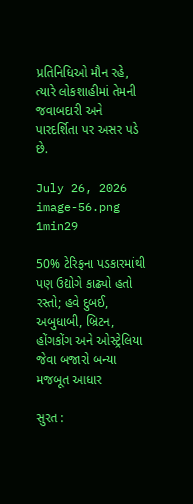પ્રતિનિધિઓ મૌન રહે, ત્યારે લોકશાહીમાં તેમની જવાબદારી અને પારદર્શિતા પર અસર પડે છે.

July 26, 2026
image-56.png
1min29

50% ટેરિફના પડકારમાંથી પણ ઉદ્યોગે કાઢ્યો હતો રસ્તો; હવે દુબઈ, અબુધાબી, બ્રિટન, હોંગકોંગ અને ઓસ્ટ્રેલિયા જેવા બજારો બન્યા મજબૂત આધાર

સુરત :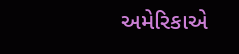અમેરિકાએ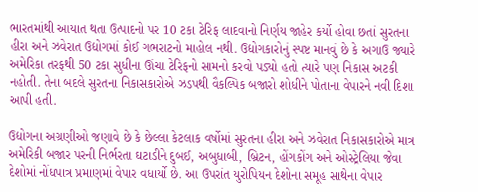ભારતમાંથી આયાત થતા ઉત્પાદનો પર 10 ટકા ટેરિફ લાદવાનો નિર્ણય જાહેર કર્યો હોવા છતાં સુરતના હીરા અને ઝવેરાત ઉદ્યોગમાં કોઈ ગભરાટનો માહોલ નથી. ઉદ્યોગકારોનું સ્પષ્ટ માનવું છે કે અગાઉ જ્યારે અમેરિકા તરફથી 50 ટકા સુધીના ઊંચા ટેરિફનો સામનો કરવો પડ્યો હતો ત્યારે પણ નિકાસ અટકી નહોતી. તેના બદલે સુરતના નિકાસકારોએ ઝડપથી વૈકલ્પિક બજારો શોધીને પોતાના વેપારને નવી દિશા આપી હતી.

ઉદ્યોગના અગ્રણીઓ જણાવે છે કે છેલ્લા કેટલાક વર્ષોમાં સુરતના હીરા અને ઝવેરાત નિકાસકારોએ માત્ર અમેરિકી બજાર પરની નિર્ભરતા ઘટાડીને દુબઈ, અબુધાબી, બ્રિટન, હોંગકોંગ અને ઓસ્ટ્રેલિયા જેવા દેશોમાં નોંધપાત્ર પ્રમાણમાં વેપાર વધાર્યો છે. આ ઉપરાંત યુરોપિયન દેશોના સમૂહ સાથેના વેપાર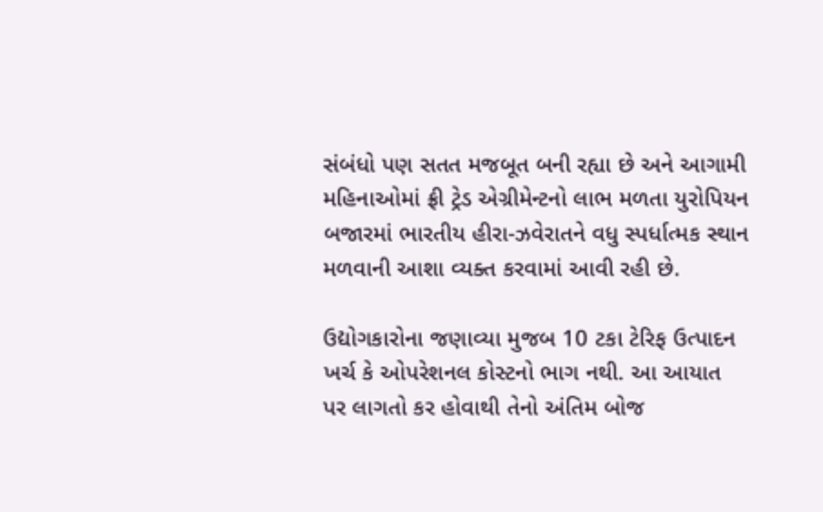સંબંધો પણ સતત મજબૂત બની રહ્યા છે અને આગામી મહિનાઓમાં ફ્રી ટ્રેડ એગ્રીમેન્ટનો લાભ મળતા યુરોપિયન બજારમાં ભારતીય હીરા-ઝવેરાતને વધુ સ્પર્ધાત્મક સ્થાન મળવાની આશા વ્યક્ત કરવામાં આવી રહી છે.

ઉદ્યોગકારોના જણાવ્યા મુજબ 10 ટકા ટેરિફ ઉત્પાદન ખર્ચ કે ઓપરેશનલ કોસ્ટનો ભાગ નથી. આ આયાત પર લાગતો કર હોવાથી તેનો અંતિમ બોજ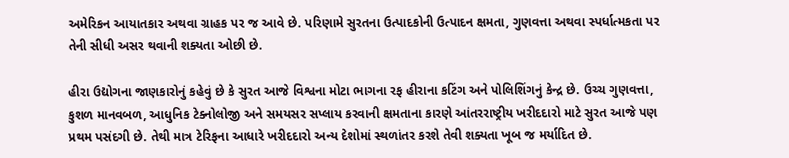અમેરિકન આયાતકાર અથવા ગ્રાહક પર જ આવે છે. પરિણામે સુરતના ઉત્પાદકોની ઉત્પાદન ક્ષમતા, ગુણવત્તા અથવા સ્પર્ધાત્મકતા પર તેની સીધી અસર થવાની શક્યતા ઓછી છે.

હીરા ઉદ્યોગના જાણકારોનું કહેવું છે કે સુરત આજે વિશ્વના મોટા ભાગના રફ હીરાના કટિંગ અને પોલિશિંગનું કેન્દ્ર છે. ઉચ્ચ ગુણવત્તા, કુશળ માનવબળ, આધુનિક ટેક્નોલોજી અને સમયસર સપ્લાય કરવાની ક્ષમતાના કારણે આંતરરાષ્ટ્રીય ખરીદદારો માટે સુરત આજે પણ પ્રથમ પસંદગી છે. તેથી માત્ર ટેરિફના આધારે ખરીદદારો અન્ય દેશોમાં સ્થળાંતર કરશે તેવી શક્યતા ખૂબ જ મર્યાદિત છે.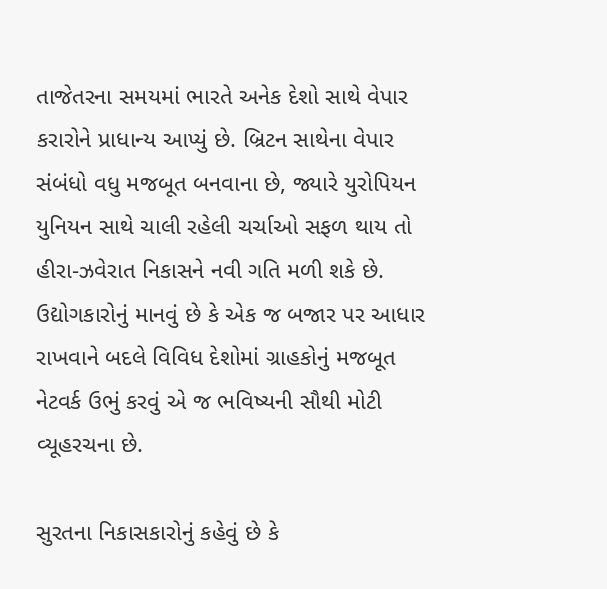તાજેતરના સમયમાં ભારતે અનેક દેશો સાથે વેપાર કરારોને પ્રાધાન્ય આપ્યું છે. બ્રિટન સાથેના વેપાર સંબંધો વધુ મજબૂત બનવાના છે, જ્યારે યુરોપિયન યુનિયન સાથે ચાલી રહેલી ચર્ચાઓ સફળ થાય તો હીરા-ઝવેરાત નિકાસને નવી ગતિ મળી શકે છે. ઉદ્યોગકારોનું માનવું છે કે એક જ બજાર પર આધાર રાખવાને બદલે વિવિધ દેશોમાં ગ્રાહકોનું મજબૂત નેટવર્ક ઉભું કરવું એ જ ભવિષ્યની સૌથી મોટી વ્યૂહરચના છે.

સુરતના નિકાસકારોનું કહેવું છે કે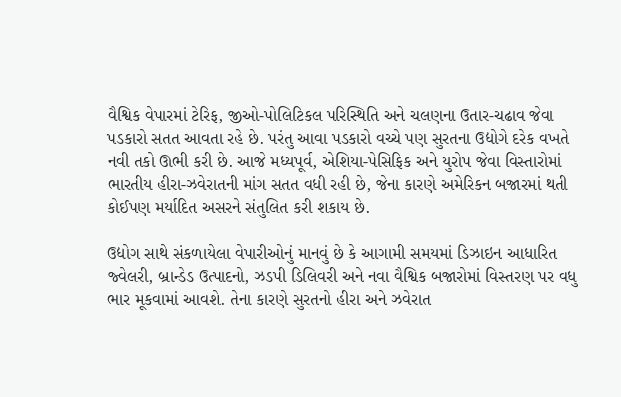વૈશ્વિક વેપારમાં ટેરિફ, જીઓ-પોલિટિકલ પરિસ્થિતિ અને ચલણના ઉતાર-ચઢાવ જેવા પડકારો સતત આવતા રહે છે. પરંતુ આવા પડકારો વચ્ચે પણ સુરતના ઉદ્યોગે દરેક વખતે નવી તકો ઊભી કરી છે. આજે મધ્યપૂર્વ, એશિયા-પેસિફિક અને યુરોપ જેવા વિસ્તારોમાં ભારતીય હીરા-ઝવેરાતની માંગ સતત વધી રહી છે, જેના કારણે અમેરિકન બજારમાં થતી કોઈપણ મર્યાદિત અસરને સંતુલિત કરી શકાય છે.

ઉદ્યોગ સાથે સંકળાયેલા વેપારીઓનું માનવું છે કે આગામી સમયમાં ડિઝાઇન આધારિત જ્વેલરી, બ્રાન્ડેડ ઉત્પાદનો, ઝડપી ડિલિવરી અને નવા વૈશ્વિક બજારોમાં વિસ્તરણ પર વધુ ભાર મૂકવામાં આવશે. તેના કારણે સુરતનો હીરા અને ઝવેરાત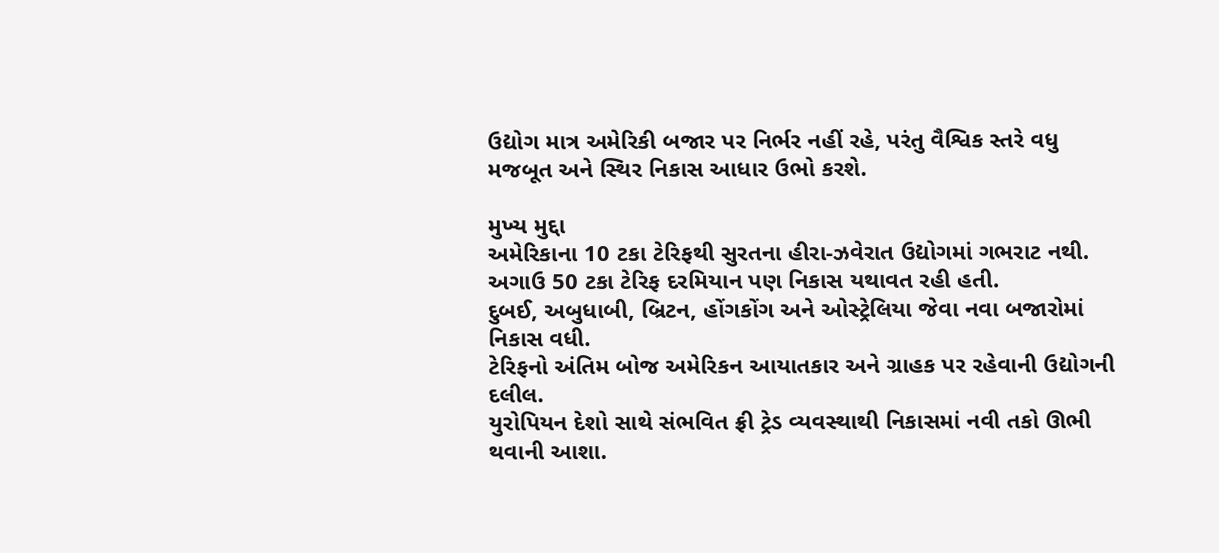ઉદ્યોગ માત્ર અમેરિકી બજાર પર નિર્ભર નહીં રહે, પરંતુ વૈશ્વિક સ્તરે વધુ મજબૂત અને સ્થિર નિકાસ આધાર ઉભો કરશે.

મુખ્ય મુદ્દા
અમેરિકાના 10 ટકા ટેરિફથી સુરતના હીરા-ઝવેરાત ઉદ્યોગમાં ગભરાટ નથી.
અગાઉ 50 ટકા ટેરિફ દરમિયાન પણ નિકાસ યથાવત રહી હતી.
દુબઈ, અબુધાબી, બ્રિટન, હોંગકોંગ અને ઓસ્ટ્રેલિયા જેવા નવા બજારોમાં નિકાસ વધી.
ટેરિફનો અંતિમ બોજ અમેરિકન આયાતકાર અને ગ્રાહક પર રહેવાની ઉદ્યોગની દલીલ.
યુરોપિયન દેશો સાથે સંભવિત ફ્રી ટ્રેડ વ્યવસ્થાથી નિકાસમાં નવી તકો ઊભી થવાની આશા.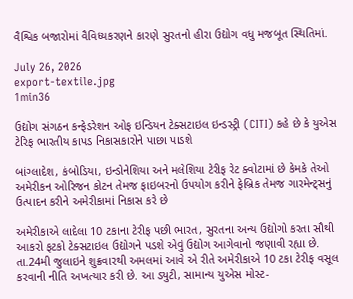વૈશ્વિક બજારોમાં વૈવિધ્યકરણને કારણે સુરતનો હીરા ઉદ્યોગ વધુ મજબૂત સ્થિતિમાં.

July 26, 2026
export-textile.jpg
1min36

ઉદ્યોગ સંગઠન કન્ફેડરેશન ઓફ ઇન્ડિયન ટેક્સટાઇલ ઇન્ડસ્ટ્રી (CITI) કહે છે કે યુએસ ટેરિફ ભારતીય કાપડ નિકાસકારોને પાછા પાડશે

બાંગ્લાદેશ, કંબોડિયા, ઇન્ડોનેશિયા અને મલેશિયા ટેરીફ રેટ ક્વોટામાં છે કેમકે તેઓ અમેરીકન ઓરિજન કોટન તેમજ ફાઇબરનો ઉપયોગ કરીને ફેબ્રિક તેમજ ગારમેન્ટ્સનું ઉત્પાદન કરીને અમેરીકામાં નિકાસ કરે છે

અમેરીકાએ લાદેલા 10 ટકાના ટેરીફ પછી ભારત, સુરતના અન્ય ઉદ્યોગો કરતા સૌથી આકરો ફટકો ટેક્સટાઇલ ઉદ્યોગને પડશે એવું ઉદ્યોગ આગેવાનો જણાવી રહ્યા છે. તા.24મી જુલાઇને શુક્રવારથી અમલમાં આવે એ રીતે અમેરીકાએ 10 ટકા ટેરીફ વસૂલ કરવાની નીતિ અખત્યાર કરી છે. આ ડ્યુટી, સામાન્ય યુએસ મોસ્ટ-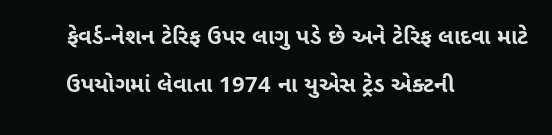ફેવર્ડ-નેશન ટેરિફ ઉપર લાગુ પડે છે અને ટેરિફ લાદવા માટે ઉપયોગમાં લેવાતા 1974 ના યુએસ ટ્રેડ એક્ટની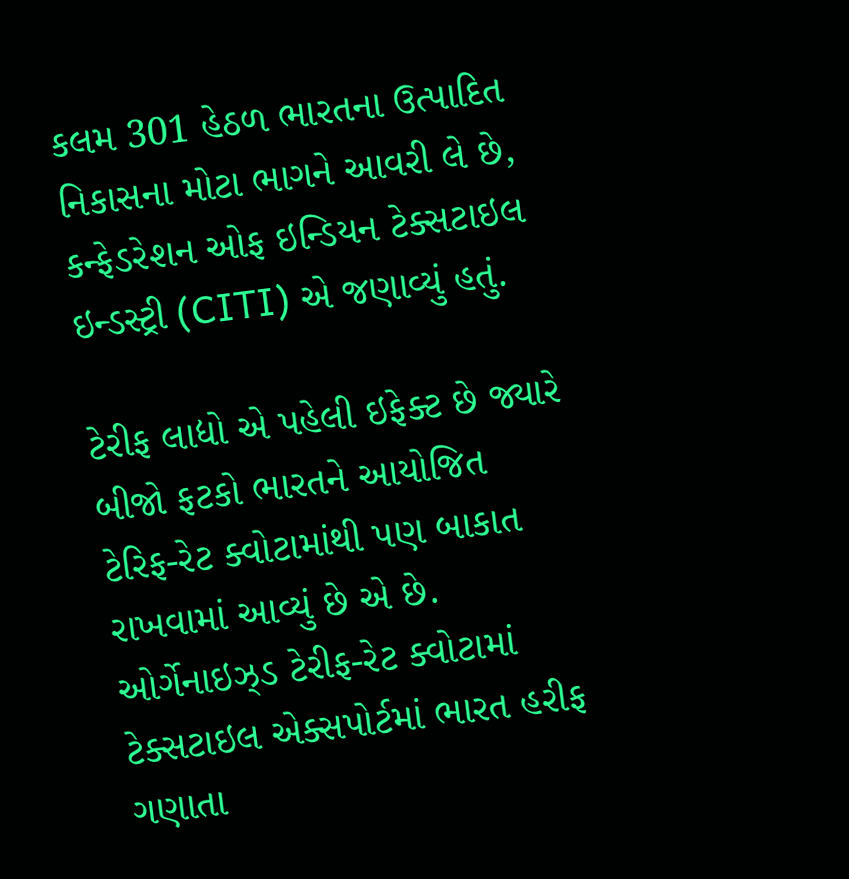કલમ 301 હેઠળ ભારતના ઉત્પાદિત નિકાસના મોટા ભાગને આવરી લે છે, કન્ફેડરેશન ઓફ ઇન્ડિયન ટેક્સટાઇલ ઇન્ડસ્ટ્રી (CITI) એ જણાવ્યું હતું.

ટેરીફ લાદ્યો એ પહેલી ઇફેક્ટ છે જ્યારે બીજો ફટકો ભારતને આયોજિત ટેરિફ-રેટ ક્વોટામાંથી પણ બાકાત રાખવામાં આવ્યું છે એ છે. ઓર્ગેનાઇઝ્ડ ટેરીફ-રેટ ક્વોટામાં ટેક્સટાઇલ એક્સપોર્ટમાં ભારત હરીફ ગણાતા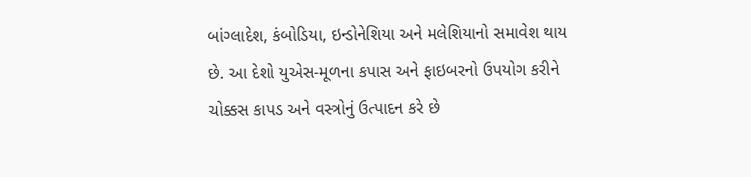બાંગ્લાદેશ, કંબોડિયા, ઇન્ડોનેશિયા અને મલેશિયાનો સમાવેશ થાય છે. આ દેશો યુએસ-મૂળના કપાસ અને ફાઇબરનો ઉપયોગ કરીને ચોક્કસ કાપડ અને વસ્ત્રોનું ઉત્પાદન કરે છે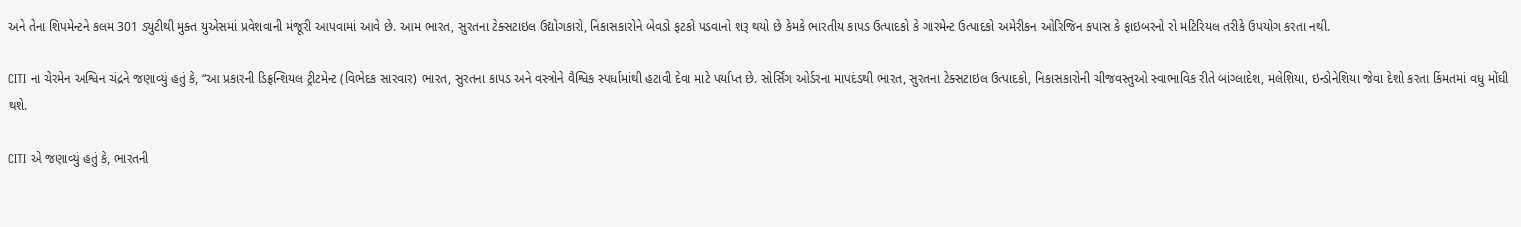અને તેના શિપમેન્ટને કલમ 301 ડ્યુટીથી મુક્ત યુએસમાં પ્રવેશવાની મંજૂરી આપવામાં આવે છે. આમ ભારત, સુરતના ટેક્સટાઇલ ઉદ્યોગકારો, નિકાસકારોને બેવડો ફટકો પડવાનો શરૂ થયો છે કેમકે ભારતીય કાપડ ઉત્પાદકો કે ગારમેન્ટ ઉત્પાદકો અમેરીકન ઓરિજિન કપાસ કે ફાઇબરનો રો મટિરિયલ તરીકે ઉપયોગ કરતા નથી.

CITI ના ચેરમેન અશ્વિન ચંદ્રને જણાવ્યું હતું કે, “આ પ્રકારની ડિફ્રન્શિયલ ટ્રીટમેન્ટ (વિભેદક સારવાર) ભારત, સુરતના કાપડ અને વસ્ત્રોને વૈશ્વિક સ્પર્ધામાંથી હટાવી દેવા માટે પર્યાપ્ત છે. સોર્સિંગ ઓર્ડરના માપદંડથી ભારત, સુરતના ટેક્સટાઇલ ઉત્પાદકો, નિકાસકારોની ચીજવસ્તુઓ સ્વાભાવિક રીતે બાંગ્લાદેશ, મલેશિયા, ઇન્ડોનેશિયા જેવા દેશો કરતા કિંમતમાં વધુ મોંઘી થશે.

CITI એ જણાવ્યું હતું કે, ભારતની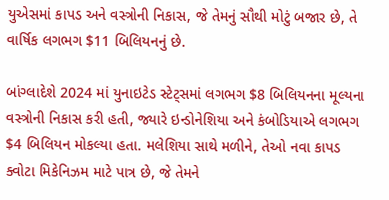યુએસમાં કાપડ અને વસ્ત્રોની નિકાસ, જે તેમનું સૌથી મોટું બજાર છે, તે વાર્ષિક લગભગ $11 બિલિયનનું છે.

બાંગ્લાદેશે 2024 માં યુનાઇટેડ સ્ટેટ્સમાં લગભગ $8 બિલિયનના મૂલ્યના વસ્ત્રોની નિકાસ કરી હતી, જ્યારે ઇન્ડોનેશિયા અને કંબોડિયાએ લગભગ $4 બિલિયન મોકલ્યા હતા. મલેશિયા સાથે મળીને, તેઓ નવા કાપડ ક્વોટા મિકેનિઝમ માટે પાત્ર છે, જે તેમને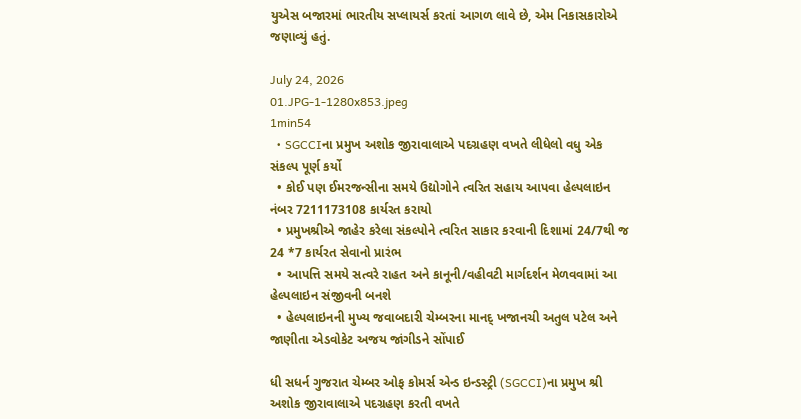યુએસ બજારમાં ભારતીય સપ્લાયર્સ કરતાં આગળ લાવે છે, એમ નિકાસકારોએ જણાવ્યું હતું.

July 24, 2026
01.JPG-1-1280x853.jpeg
1min54
  • SGCCIના પ્રમુખ અશોક જીરાવાલાએ પદગ્રહણ વખતે લીધેલો વધુ એક સંકલ્પ પૂર્ણ કર્યો
  • કોઈ પણ ઈમરજન્સીના સમયે ઉદ્યોગોને ત્વરિત સહાય આપવા હેલ્પલાઇન નંબર 7211173108 કાર્યરત કરાયો
  • પ્રમુખશ્રીએ જાહેર કરેલા સંકલ્પોને ત્વરિત સાકાર કરવાની દિશામાં 24/7થી જ 24 *7 કાર્યરત સેવાનો પ્રારંભ
  • આપત્તિ સમયે સત્વરે રાહત અને કાનૂની/વહીવટી માર્ગદર્શન મેળવવામાં આ હેલ્પલાઇન સંજીવની બનશે
  • હેલ્પલાઇનની મુખ્ય જવાબદારી ચેમ્બરના માનદ્ ખજાનચી અતુલ પટેલ અને જાણીતા એડવોકેટ અજય જાંગીડને સોંપાઈ

ધી સધર્ન ગુજરાત ચેમ્બર ઓફ કોમર્સ એન્ડ ઇન્ડસ્ટ્રી (SGCCI)ના પ્રમુખ શ્રી અશોક જીરાવાલાએ પદગ્રહણ કરતી વખતે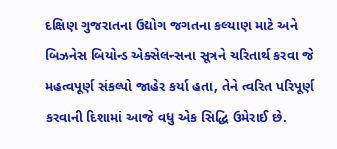દક્ષિણ ગુજરાતના ઉદ્યોગ જગતના કલ્યાણ માટે અને બિઝનેસ બિયોન્ડ એક્સેલન્સના સૂત્રને ચરિતાર્થ કરવા જે મહત્વપૂર્ણ સંકલ્પો જાહેર કર્યા હતા, તેને ત્વરિત પરિપૂર્ણ કરવાની દિશામાં આજે વધુ એક સિદ્ધિ ઉમેરાઈ છે.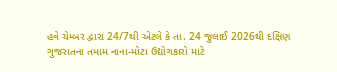હવે ચેમ્બર દ્વારા 24/7થી એટલે કે તા. 24 જુલાઈ 2026થી દક્ષિણ ગુજરાતના તમામ નાના-મોટા ઉદ્યોગકારો માટે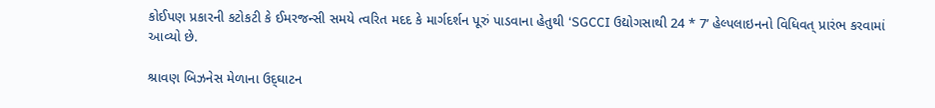કોઈપણ પ્રકારની કટોકટી કે ઈમરજન્સી સમયે ત્વરિત મદદ કે માર્ગદર્શન પૂરું પાડવાના હેતુથી ‘SGCCI ઉદ્યોગસાથી 24 * 7’ હેલ્પલાઇનનો વિધિવત્‌ પ્રારંભ કરવામાં આવ્યો છે.

શ્રાવણ બિઝનેસ મેળાના ઉદ્‌ઘાટન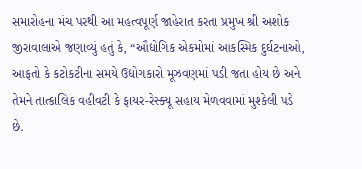સમારોહના મંચ પરથી આ મહત્વપૂર્ણ જાહેરાત કરતા પ્રમુખ શ્રી અશોક જીરાવાલાએ જણાવ્યું હતું કે, “ઔદ્યોગિક એકમોમાં આકસ્મિક દુર્ઘટનાઓ, આફતો કે કટોકટીના સમયે ઉદ્યોગકારો મૂઝવણમાં પડી જતા હોય છે અને તેમને તાત્કાલિક વહીવટી કે ફાયર-રેસ્ક્યૂ સહાય મેળવવામાં મુશ્કેલી પડે છે.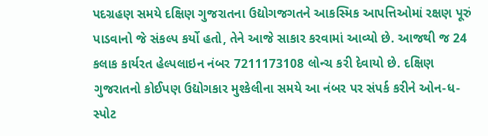પદગ્રહણ સમયે દક્ષિણ ગુજરાતના ઉદ્યોગજગતને આકસ્મિક આપત્તિઓમાં રક્ષણ પૂરું પાડવાનો જે સંકલ્પ કર્યો હતો, તેને આજે સાકાર કરવામાં આવ્યો છે. આજથી જ 24 કલાક કાર્યરત હેલ્પલાઇન નંબર 7211173108 લોન્ચ કરી દેવાયો છે. દક્ષિણ ગુજરાતનો કોઈપણ ઉદ્યોગકાર મુશ્કેલીના સમયે આ નંબર પર સંપર્ક કરીને ઓન-ધ-સ્પોટ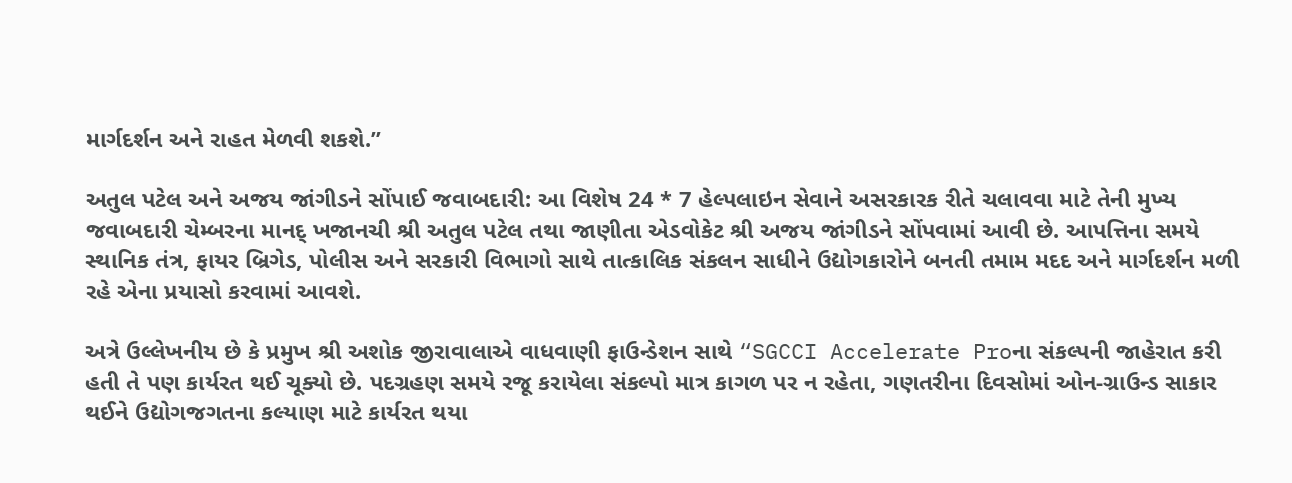માર્ગદર્શન અને રાહત મેળવી શકશે.”

અતુલ પટેલ અને અજય જાંગીડને સોંપાઈ જવાબદારી: આ વિશેષ 24 * 7 હેલ્પલાઇન સેવાને અસરકારક રીતે ચલાવવા માટે તેની મુખ્ય જવાબદારી ચેમ્બરના માનદ્ ખજાનચી શ્રી અતુલ પટેલ તથા જાણીતા એડવોકેટ શ્રી અજય જાંગીડને સોંપવામાં આવી છે. આપત્તિના સમયે સ્થાનિક તંત્ર, ફાયર બ્રિગેડ, પોલીસ અને સરકારી વિભાગો સાથે તાત્કાલિક સંકલન સાધીને ઉદ્યોગકારોને બનતી તમામ મદદ અને માર્ગદર્શન મળી રહે એના પ્રયાસો કરવામાં આવશે.

અત્રે ઉલ્લેખનીય છે કે પ્રમુખ શ્રી અશોક જીરાવાલાએ વાધવાણી ફાઉન્ડેશન સાથે “SGCCI Accelerate Proના સંકલ્પની જાહેરાત કરી હતી તે પણ કાર્યરત થઈ ચૂક્યો છે. પદગ્રહણ સમયે રજૂ કરાયેલા સંકલ્પો માત્ર કાગળ પર ન રહેતા, ગણતરીના દિવસોમાં ઓન-ગ્રાઉન્ડ સાકાર થઈને ઉદ્યોગજગતના કલ્યાણ માટે કાર્યરત થયા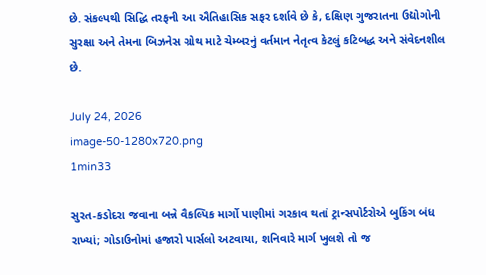છે. સંકલ્પથી સિદ્ધિ તરફની આ ઐતિહાસિક સફર દર્શાવે છે કે, દક્ષિણ ગુજરાતના ઉદ્યોગોની સુરક્ષા અને તેમના બિઝનેસ ગ્રોથ માટે ચેમ્બરનું વર્તમાન નેતૃત્વ કેટલું કટિબદ્ધ અને સંવેદનશીલ છે.

July 24, 2026
image-50-1280x720.png
1min33

સુરત-કડોદરા જવાના બન્ને વૈકલ્પિક માર્ગો પાણીમાં ગરકાવ થતાં ટ્રાન્સપોર્ટરોએ બુકિંગ બંધ રાખ્યાં; ગોડાઉનોમાં હજારો પાર્સલો અટવાયા, શનિવારે માર્ગ ખુલશે તો જ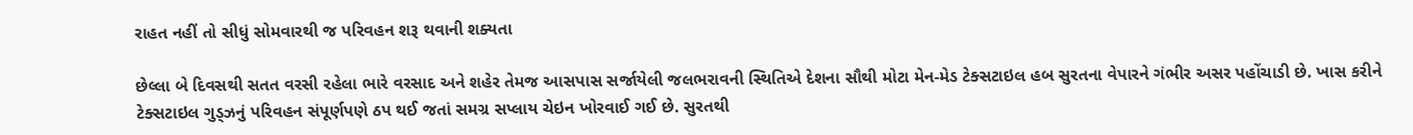રાહત નહીં તો સીધું સોમવારથી જ પરિવહન શરૂ થવાની શક્યતા

છેલ્લા બે દિવસથી સતત વરસી રહેલા ભારે વરસાદ અને શહેર તેમજ આસપાસ સર્જાયેલી જલભરાવની સ્થિતિએ દેશના સૌથી મોટા મેન-મેડ ટેક્સટાઇલ હબ સુરતના વેપારને ગંભીર અસર પહોંચાડી છે. ખાસ કરીને ટેક્સટાઇલ ગુડ્ઝનું પરિવહન સંપૂર્ણપણે ઠપ થઈ જતાં સમગ્ર સપ્લાય ચેઇન ખોરવાઈ ગઈ છે. સુરતથી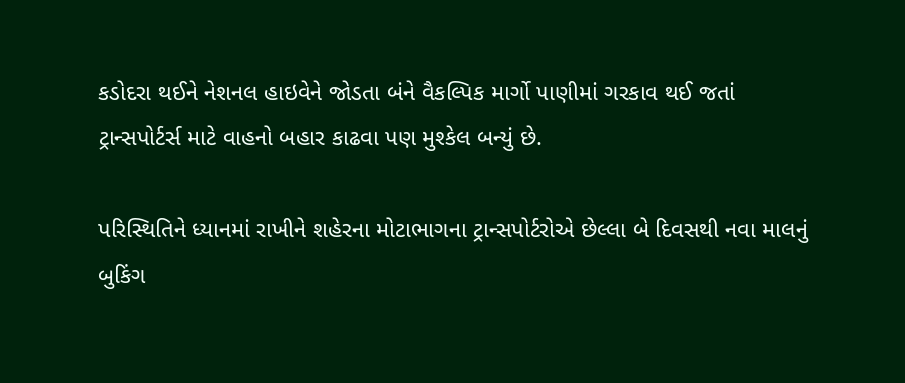કડોદરા થઈને નેશનલ હાઇવેને જોડતા બંને વૈકલ્પિક માર્ગો પાણીમાં ગરકાવ થઈ જતાં ટ્રાન્સપોર્ટર્સ માટે વાહનો બહાર કાઢવા પણ મુશ્કેલ બન્યું છે.

પરિસ્થિતિને ધ્યાનમાં રાખીને શહેરના મોટાભાગના ટ્રાન્સપોર્ટરોએ છેલ્લા બે દિવસથી નવા માલનું બુકિંગ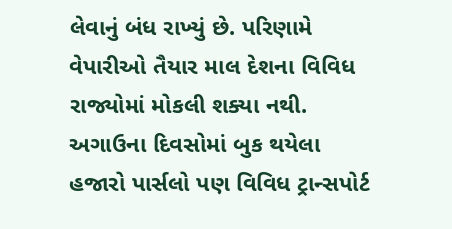લેવાનું બંધ રાખ્યું છે. પરિણામે વેપારીઓ તૈયાર માલ દેશના વિવિધ રાજ્યોમાં મોકલી શક્યા નથી. અગાઉના દિવસોમાં બુક થયેલા હજારો પાર્સલો પણ વિવિધ ટ્રાન્સપોર્ટ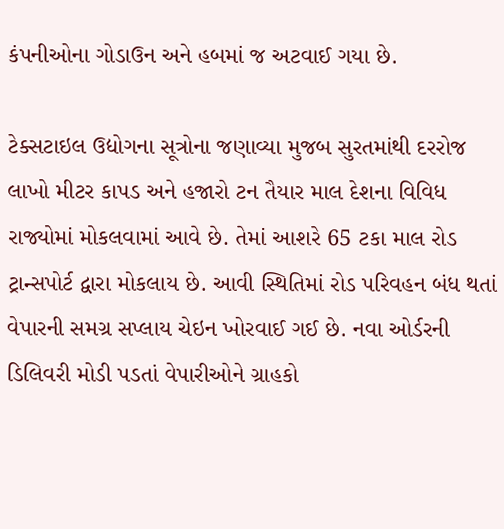કંપનીઓના ગોડાઉન અને હબમાં જ અટવાઈ ગયા છે.

ટેક્સટાઇલ ઉદ્યોગના સૂત્રોના જણાવ્યા મુજબ સુરતમાંથી દરરોજ લાખો મીટર કાપડ અને હજારો ટન તૈયાર માલ દેશના વિવિધ રાજ્યોમાં મોકલવામાં આવે છે. તેમાં આશરે 65 ટકા માલ રોડ ટ્રાન્સપોર્ટ દ્વારા મોકલાય છે. આવી સ્થિતિમાં રોડ પરિવહન બંધ થતાં વેપારની સમગ્ર સપ્લાય ચેઇન ખોરવાઈ ગઈ છે. નવા ઓર્ડરની ડિલિવરી મોડી પડતાં વેપારીઓને ગ્રાહકો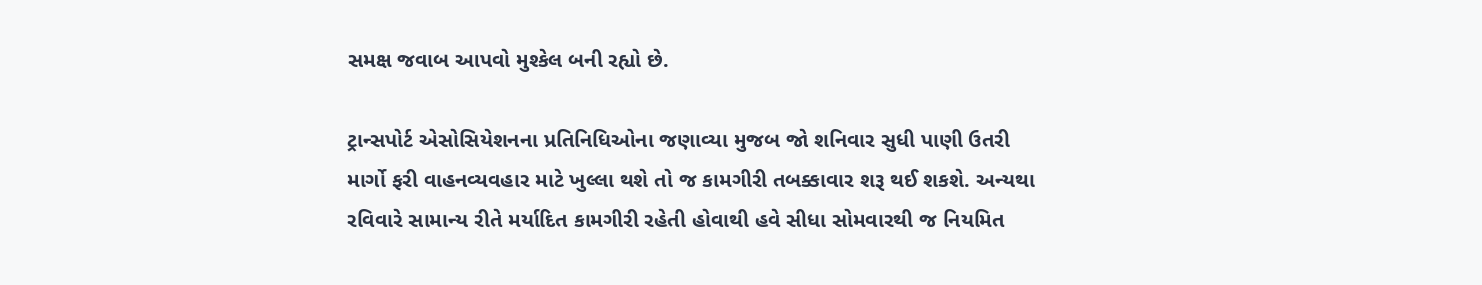સમક્ષ જવાબ આપવો મુશ્કેલ બની રહ્યો છે.

ટ્રાન્સપોર્ટ એસોસિયેશનના પ્રતિનિધિઓના જણાવ્યા મુજબ જો શનિવાર સુધી પાણી ઉતરી માર્ગો ફરી વાહનવ્યવહાર માટે ખુલ્લા થશે તો જ કામગીરી તબક્કાવાર શરૂ થઈ શકશે. અન્યથા રવિવારે સામાન્ય રીતે મર્યાદિત કામગીરી રહેતી હોવાથી હવે સીધા સોમવારથી જ નિયમિત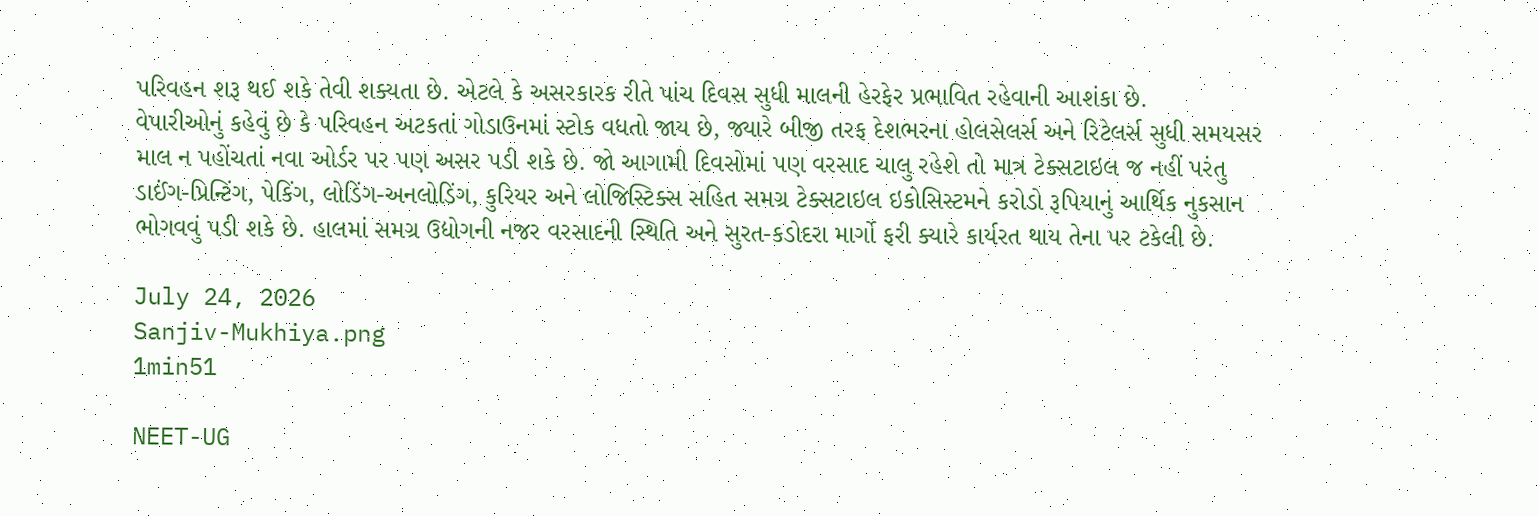પરિવહન શરૂ થઈ શકે તેવી શક્યતા છે. એટલે કે અસરકારક રીતે પાંચ દિવસ સુધી માલની હેરફેર પ્રભાવિત રહેવાની આશંકા છે.
વેપારીઓનું કહેવું છે કે પરિવહન અટકતાં ગોડાઉનમાં સ્ટોક વધતો જાય છે, જ્યારે બીજી તરફ દેશભરના હોલસેલર્સ અને રિટેલર્સ સુધી સમયસર માલ ન પહોંચતાં નવા ઓર્ડર પર પણ અસર પડી શકે છે. જો આગામી દિવસોમાં પણ વરસાદ ચાલુ રહેશે તો માત્ર ટેક્સટાઇલ જ નહીં પરંતુ ડાઈંગ-પ્રિન્ટિંગ, પેકિંગ, લોડિંગ-અનલોડિંગ, કુરિયર અને લોજિસ્ટિક્સ સહિત સમગ્ર ટેક્સટાઇલ ઇકોસિસ્ટમને કરોડો રૂપિયાનું આર્થિક નુકસાન ભોગવવું પડી શકે છે. હાલમાં સમગ્ર ઉદ્યોગની નજર વરસાદની સ્થિતિ અને સુરત-કડોદરા માર્ગો ફરી ક્યારે કાર્યરત થાય તેના પર ટકેલી છે.

July 24, 2026
Sanjiv-Mukhiya.png
1min51

NEET-UG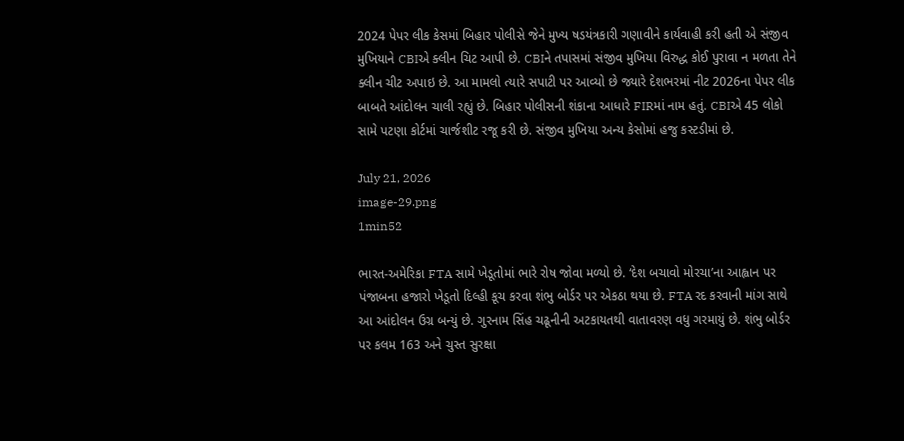2024 પેપર લીક કેસમાં બિહાર પોલીસે જેને મુખ્ય ષડયંત્રકારી ગણાવીને કાર્યવાહી કરી હતી એ સંજીવ મુખિયાને CBIએ ક્લીન ચિટ આપી છે. CBIને તપાસમાં સંજીવ મુખિયા વિરુદ્ધ કોઈ પુરાવા ન મળતા તેને ક્લીન ચીટ અપાઇ છે. આ મામલો ત્યારે સપાટી પર આવ્યો છે જ્યારે દેશભરમાં નીટ 2026ના પેપર લીક બાબતે આંદોલન ચાલી રહ્યું છે. બિહાર પોલીસની શંકાના આધારે FIRમાં નામ હતું. CBIએ 45 લોકો સામે પટણા કોર્ટમાં ચાર્જશીટ રજૂ કરી છે. સંજીવ મુખિયા અન્ય કેસોમાં હજુ કસ્ટડીમાં છે.

July 21, 2026
image-29.png
1min52

ભારત-અમેરિકા FTA સામે ખેડૂતોમાં ભારે રોષ જોવા મળ્યો છે. ‘દેશ બચાવો મોરચા’ના આહ્વાન પર પંજાબના હજારો ખેડૂતો દિલ્હી કૂચ કરવા શંભુ બોર્ડર પર એકઠા થયા છે. FTA રદ કરવાની માંગ સાથે આ આંદોલન ઉગ્ર બન્યું છે. ગુરનામ સિંહ ચઢૂનીની અટકાયતથી વાતાવરણ વધુ ગરમાયું છે. શંભુ બોર્ડર પર કલમ 163 અને ચુસ્ત સુરક્ષા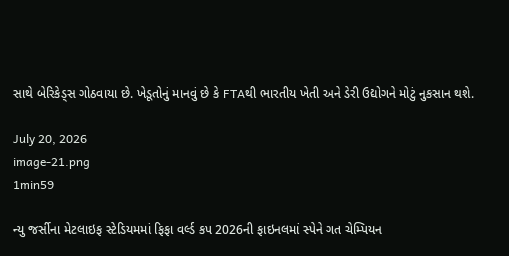સાથે બેરિકેડ્સ ગોઠવાયા છે. ખેડૂતોનું માનવું છે કે FTAથી ભારતીય ખેતી અને ડેરી ઉદ્યોગને મોટું નુકસાન થશે.

July 20, 2026
image-21.png
1min59

ન્યુ જર્સીના મેટલાઇફ સ્ટેડિયમમાં ફિફા વર્લ્ડ કપ 2026ની ફાઇનલમાં સ્પેને ગત ચેમ્પિયન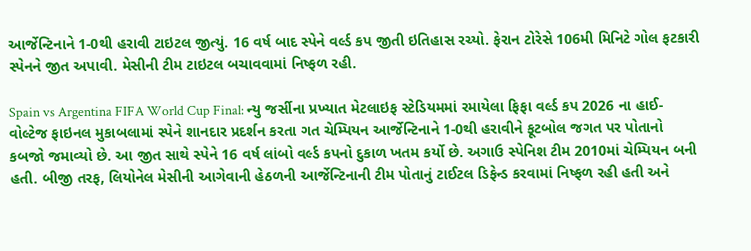આર્જેન્ટિનાને 1-0થી હરાવી ટાઇટલ જીત્યું. 16 વર્ષ બાદ સ્પેને વર્લ્ડ કપ જીતી ઇતિહાસ રચ્યો. ફેરાન ટોરેસે 106મી મિનિટે ગોલ ફટકારી સ્પેનને જીત અપાવી. મેસીની ટીમ ટાઇટલ બચાવવામાં નિષ્ફળ રહી.

Spain vs Argentina FIFA World Cup Final: ન્યુ જર્સીના પ્રખ્યાત મેટલાઇફ સ્ટેડિયમમાં રમાયેલા ફિફા વર્લ્ડ કપ 2026 ના હાઈ-વોલ્ટેજ ફાઇનલ મુકાબલામાં સ્પેને શાનદાર પ્રદર્શન કરતા ગત ચેમ્પિયન આર્જેન્ટિનાને 1-0થી હરાવીને ફૂટબોલ જગત પર પોતાનો કબજો જમાવ્યો છે. આ જીત સાથે સ્પેને 16 વર્ષ લાંબો વર્લ્ડ કપનો દુકાળ ખતમ કર્યો છે. અગાઉ સ્પેનિશ ટીમ 2010માં ચેમ્પિયન બની હતી. બીજી તરફ, લિયોનેલ મેસીની આગેવાની હેઠળની આર્જેન્ટિનાની ટીમ પોતાનું ટાઈટલ ડિફેન્ડ કરવામાં નિષ્ફળ રહી હતી અને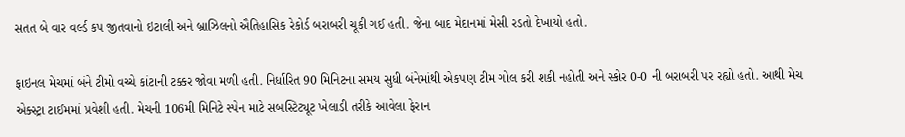સતત બે વાર વર્લ્ડ કપ જીતવાનો ઇટાલી અને બ્રાઝિલનો ઐતિહાસિક રેકોર્ડ બરાબરી ચૂકી ગઈ હતી. જેના બાદ મેદાનમાં મેસી રડતો દેખાયો હતો.

ફાઇનલ મેચમાં બંને ટીમો વચ્ચે કાંટાની ટક્કર જોવા મળી હતી. નિર્ધારિત 90 મિનિટના સમય સુધી બંનેમાંથી એકપણ ટીમ ગોલ કરી શકી નહોતી અને સ્કોર 0-0 ની બરાબરી પર રહ્યો હતો. આથી મેચ એક્સ્ટ્રા ટાઈમમાં પ્રવેશી હતી. મેચની 106મી મિનિટે સ્પેન માટે સબસ્ટિટ્યૂટ ખેલાડી તરીકે આવેલા ફેરાન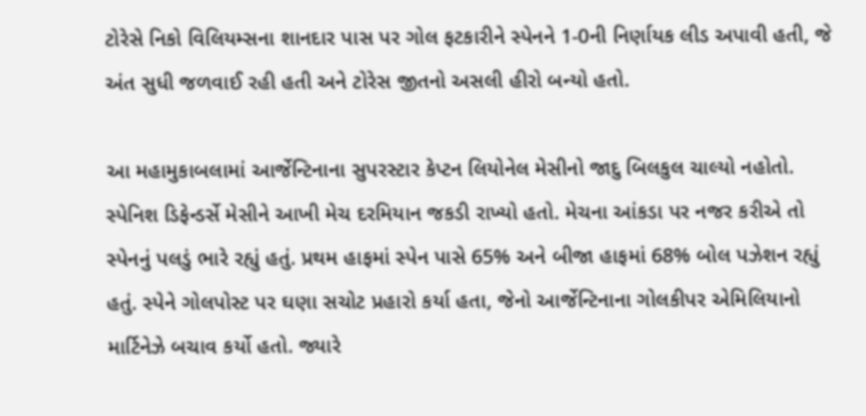ટોરેસે નિકો વિલિયમ્સના શાનદાર પાસ પર ગોલ ફટકારીને સ્પેનને 1-0ની નિર્ણાયક લીડ અપાવી હતી, જે અંત સુધી જળવાઈ રહી હતી અને ટોરેસ જીતનો અસલી હીરો બન્યો હતો.

આ મહામુકાબલામાં આર્જેન્ટિનાના સુપરસ્ટાર કેપ્ટન લિયોનેલ મેસીનો જાદુ બિલકુલ ચાલ્યો નહોતો. સ્પેનિશ ડિફેન્ડર્સે મેસીને આખી મેચ દરમિયાન જકડી રાખ્યો હતો. મેચના આંકડા પર નજર કરીએ તો સ્પેનનું પલડું ભારે રહ્યું હતું. પ્રથમ હાફમાં સ્પેન પાસે 65% અને બીજા હાફમાં 68% બોલ પઝેશન રહ્યું હતું. સ્પેને ગોલપોસ્ટ પર ઘણા સચોટ પ્રહારો કર્યા હતા, જેનો આર્જેન્ટિનાના ગોલકીપર એમિલિયાનો માર્ટિનેઝે બચાવ કર્યો હતો. જ્યારે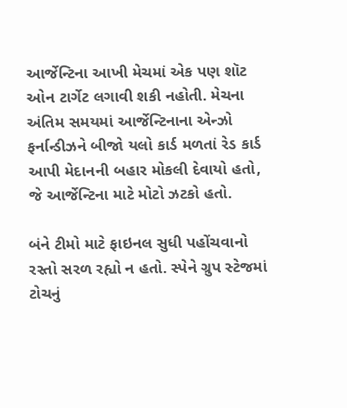આર્જેન્ટિના આખી મેચમાં એક પણ શૉટ ઓન ટાર્ગેટ લગાવી શકી નહોતી. મેચના અંતિમ સમયમાં આર્જેન્ટિનાના એન્ઝો ફર્નાન્ડીઝને બીજો યલો કાર્ડ મળતાં રેડ કાર્ડ આપી મેદાનની બહાર મોકલી દેવાયો હતો, જે આર્જેન્ટિના માટે મોટો ઝટકો હતો.

બંને ટીમો માટે ફાઇનલ સુધી પહોંચવાનો રસ્તો સરળ રહ્યો ન હતો. સ્પેને ગ્રુપ સ્ટેજમાં ટોચનું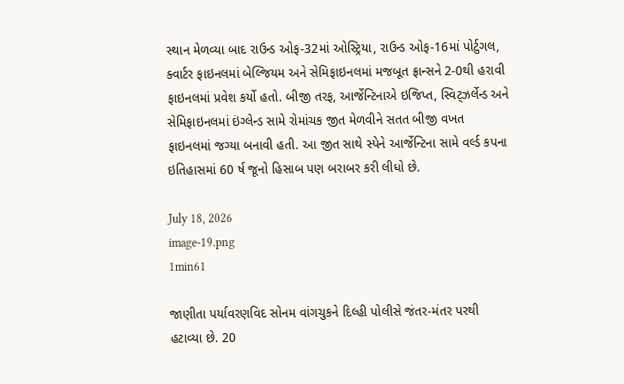સ્થાન મેળવ્યા બાદ રાઉન્ડ ઓફ-32માં ઓસ્ટ્રિયા, રાઉન્ડ ઓફ-16માં પોર્ટુગલ, ક્વાર્ટર ફાઇનલમાં બેલ્જિયમ અને સેમિફાઇનલમાં મજબૂત ફ્રાન્સને 2-0થી હરાવી ફાઇનલમાં પ્રવેશ કર્યો હતો. બીજી તરફ, આર્જેન્ટિનાએ ઇજિપ્ત, સ્વિટ્ઝર્લેન્ડ અને સેમિફાઇનલમાં ઇંગ્લેન્ડ સામે રોમાંચક જીત મેળવીને સતત બીજી વખત ફાઇનલમાં જગ્યા બનાવી હતી. આ જીત સાથે સ્પેને આર્જેન્ટિના સામે વર્લ્ડ કપના ઇતિહાસમાં 60 ર્ષ જૂનો હિસાબ પણ બરાબર કરી લીધો છે.

July 18, 2026
image-19.png
1min61

જાણીતા પર્યાવરણવિદ સોનમ વાંગચુકને દિલ્હી પોલીસે જંતર-મંતર પરથી હટાવ્યા છે. 20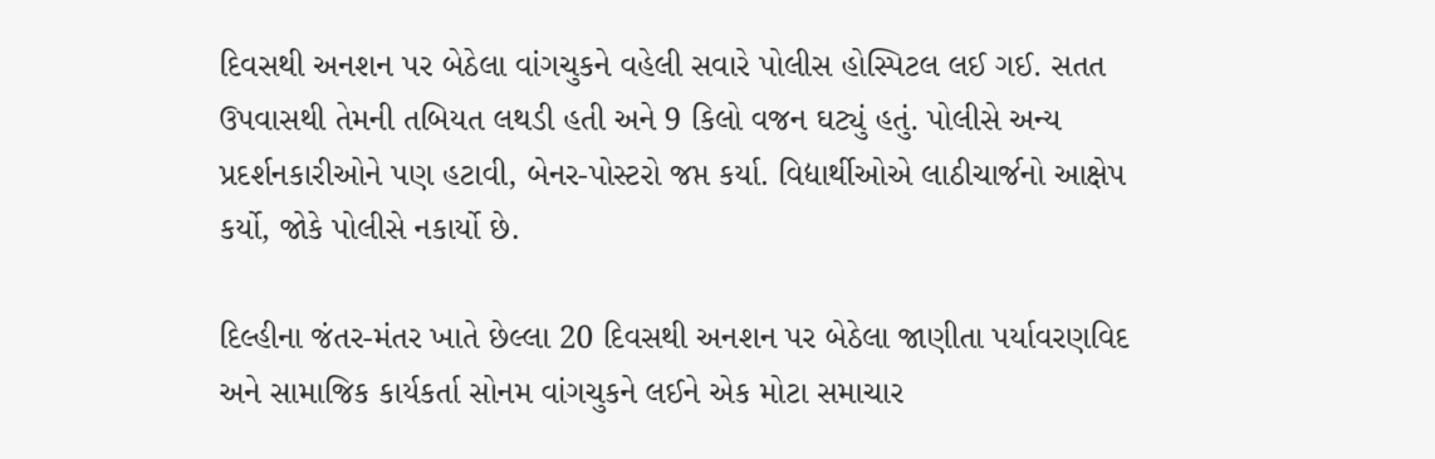દિવસથી અનશન પર બેઠેલા વાંગચુકને વહેલી સવારે પોલીસ હોસ્પિટલ લઈ ગઈ. સતત ઉપવાસથી તેમની તબિયત લથડી હતી અને 9 કિલો વજન ઘટ્યું હતું. પોલીસે અન્ય પ્રદર્શનકારીઓને પણ હટાવી, બેનર-પોસ્ટરો જપ્ત કર્યા. વિદ્યાર્થીઓએ લાઠીચાર્જનો આક્ષેપ કર્યો, જોકે પોલીસે નકાર્યો છે.

દિલ્હીના જંતર-મંતર ખાતે છેલ્લા 20 દિવસથી અનશન પર બેઠેલા જાણીતા પર્યાવરણવિદ અને સામાજિક કાર્યકર્તા સોનમ વાંગચુકને લઈને એક મોટા સમાચાર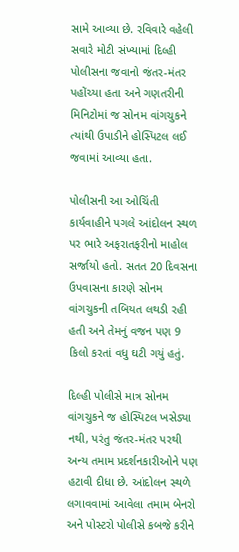સામે આવ્યા છે. રવિવારે વહેલી સવારે મોટી સંખ્યામાં દિલ્હી પોલીસના જવાનો જંતર-મંતર પહોંચ્યા હતા અને ગણતરીની મિનિટોમાં જ સોનમ વાંગચુકને ત્યાંથી ઉપાડીને હોસ્પિટલ લઈ જવામાં આવ્યા હતા.

પોલીસની આ ઓચિંતી કાર્યવાહીને પગલે આંદોલન સ્થળ પર ભારે અફરાતફરીનો માહોલ સર્જાયો હતો. સતત 20 દિવસના ઉપવાસના કારણે સોનમ વાંગચુકની તબિયત લથડી રહી હતી અને તેમનું વજન પણ 9 કિલો કરતાં વધુ ઘટી ગયું હતું.

દિલ્હી પોલીસે માત્ર સોનમ વાંગચુકને જ હોસ્પિટલ ખસેડ્યા નથી, પરંતુ જંતર-મંતર પરથી અન્ય તમામ પ્રદર્શનકારીઓને પણ હટાવી દીધા છે. આંદોલન સ્થળે લગાવવામાં આવેલા તમામ બેનરો અને પોસ્ટરો પોલીસે કબજે કરીને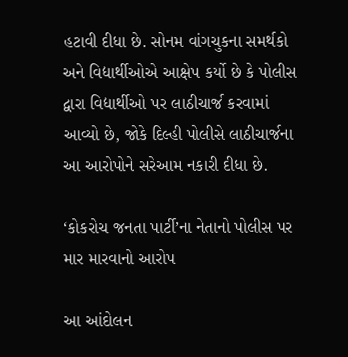હટાવી દીધા છે. સોનમ વાંગચુકના સમર્થકો અને વિદ્યાર્થીઓએ આક્ષેપ કર્યો છે કે પોલીસ દ્વારા વિદ્યાર્થીઓ પર લાઠીચાર્જ કરવામાં આવ્યો છે, જોકે દિલ્હી પોલીસે લાઠીચાર્જના આ આરોપોને સરેઆમ નકારી દીધા છે.

‘કોકરોચ જનતા પાર્ટી’ના નેતાનો પોલીસ પર માર મારવાનો આરોપ

આ આંદોલન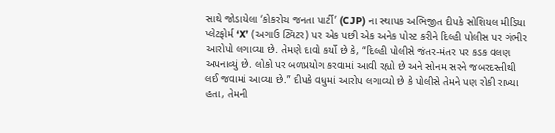સાથે જોડાયેલા ‘કોકરોચ જનતા પાર્ટી’ (CJP) ના સ્થાપક અભિજીત દીપકે સોશિયલ મીડિયા પ્લેટફોર્મ ‘X’ (અગાઉ ટ્વિટર) પર એક પછી એક અનેક પોસ્ટ કરીને દિલ્હી પોલીસ પર ગંભીર આરોપો લગાવ્યા છે. તેમણે દાવો કર્યો છે કે, “દિલ્હી પોલીસે જંતર-મંતર પર કડક વલણ અપનાવ્યું છે. લોકો પર બળપ્રયોગ કરવામાં આવી રહ્યો છે અને સોનમ સરને જબરદસ્તીથી લઈ જવામાં આવ્યા છે.” દીપકે વધુમાં આરોપ લગાવ્યો છે કે પોલીસે તેમને પણ રોકી રાખ્યા હતા, તેમની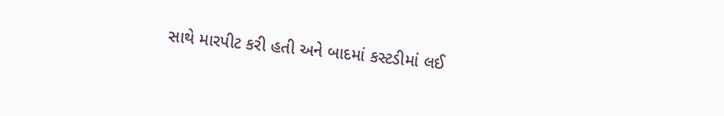સાથે મારપીટ કરી હતી અને બાદમાં કસ્ટડીમાં લઈ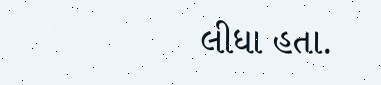લીધા હતા.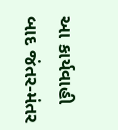આ કાર્યવાહી બાદ જંતર-મંતર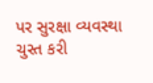પર સુરક્ષા વ્યવસ્થા ચુસ્ત કરી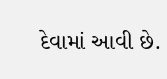દેવામાં આવી છે.